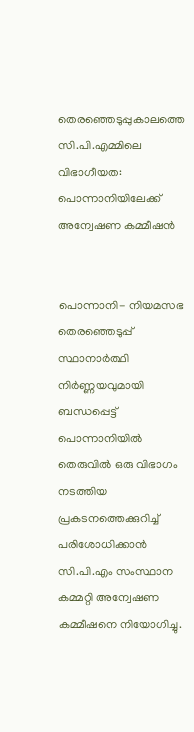തെരഞ്ഞെടുപ്പുകാലത്തെ സി.പി.എമ്മിലെ വിഭാഗീയത: പൊന്നാനിയിലേക്ക് അന്വേഷണ കമ്മീഷൻ


പൊന്നാനി- നിയമസഭ തെരഞ്ഞെടുപ്പ് സ്ഥാനാർത്ഥി നിർണ്ണയവുമായി ബന്ധപ്പെട്ട് പൊന്നാനിയിൽ തെരുവിൽ ഒരു വിഭാഗം നടത്തിയ പ്രകടനത്തെക്കുറിച്ച് പരിശോധിക്കാൻ സി.പി.എം സംസ്ഥാന കമ്മറ്റി അന്വേഷണ കമ്മീഷനെ നിയോഗിച്ചു.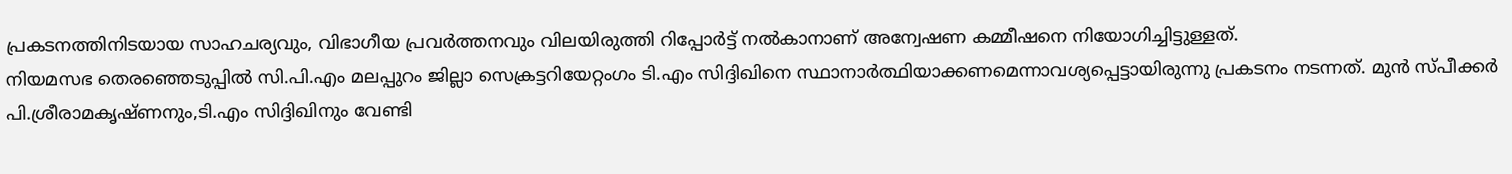പ്രകടനത്തിനിടയായ സാഹചര്യവും, വിഭാഗീയ പ്രവർത്തനവും വിലയിരുത്തി റിപ്പോർട്ട് നൽകാനാണ് അന്വേഷണ കമ്മീഷനെ നിയോഗിച്ചിട്ടുള്ളത്.
നിയമസഭ തെരഞ്ഞെടുപ്പിൽ സി.പി.എം മലപ്പുറം ജില്ലാ സെക്രട്ടറിയേറ്റംഗം ടി.എം സിദ്ദിഖിനെ സ്ഥാനാർത്ഥിയാക്കണമെന്നാവശ്യപ്പെട്ടായിരുന്നു പ്രകടനം നടന്നത്. മുൻ സ്പീക്കർ പി.ശ്രീരാമകൃഷ്ണനും,ടി.എം സിദ്ദിഖിനും വേണ്ടി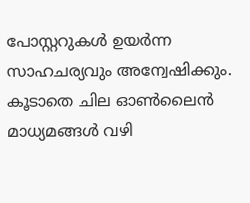പോസ്റ്ററുകൾ ഉയർന്ന സാഹചര്യവും അന്വേഷിക്കും. കൂടാതെ ചില ഓൺലൈൻ മാധ്യമങ്ങൾ വഴി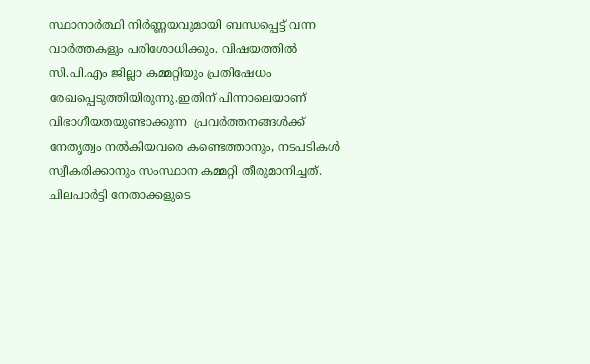സ്ഥാനാർത്ഥി നിർണ്ണയവുമായി ബന്ധപ്പെട്ട് വന്ന വാർത്തകളും പരിശോധിക്കും. വിഷയത്തിൽ സി.പി.എം ജില്ലാ കമ്മറ്റിയും പ്രതിഷേധം രേഖപ്പെടുത്തിയിരുന്നു.ഇതിന് പിന്നാലെയാണ് വിഭാഗീയതയുണ്ടാക്കുന്ന  പ്രവർത്തനങ്ങൾക്ക് നേതൃത്വം നൽകിയവരെ കണ്ടെത്താനും, നടപടികൾ സ്വീകരിക്കാനും സംസ്ഥാന കമ്മറ്റി തീരുമാനിച്ചത്. ചിലപാർട്ടി നേതാക്കളുടെ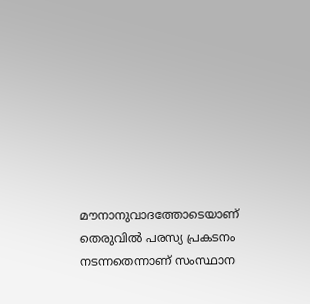മൗനാനുവാദത്തോടെയാണ് തെരുവിൽ പരസ്യ പ്രകടനം നടന്നതെന്നാണ് സംസ്ഥാന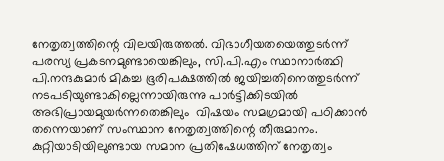നേതൃത്വത്തിന്റെ വിലയിരുത്തൽ. വിഭാഗീയതയെത്തുടർന്ന് പരസ്യ പ്രകടനമുണ്ടായെങ്കിലും, സി.പി.എം സ്ഥാനാർത്ഥി പി.നന്ദകുമാർ മികച്ച ഭൂരിപക്ഷത്തിൽ ജയിച്ചതിനെത്തുടർന്ന് നടപടിയുണ്ടാകില്ലെന്നായിരുന്നു പാർട്ടിക്കിടയിൽ അഭിപ്രായമുയർന്നതെങ്കിലും  വിഷയം സമഗ്രമായി പഠിക്കാൻ തന്നെയാണ് സംസ്ഥാന നേതൃത്വത്തിന്റെ തീരുമാനം. കുറ്റിയാടിയിലുണ്ടായ സമാന പ്രതിഷേധത്തിന് നേതൃത്വം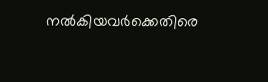നൽകിയവർക്കെതിരെ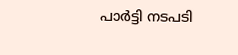പാർട്ടി നടപടി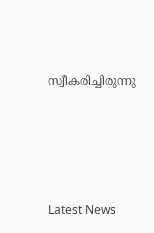സ്വീകരിച്ചിരുന്നു




Latest News